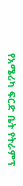የአሜሪካ ፍርድ ቤት የትራምፕ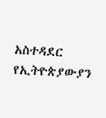አስተዳደር የኢትዮጵያውያን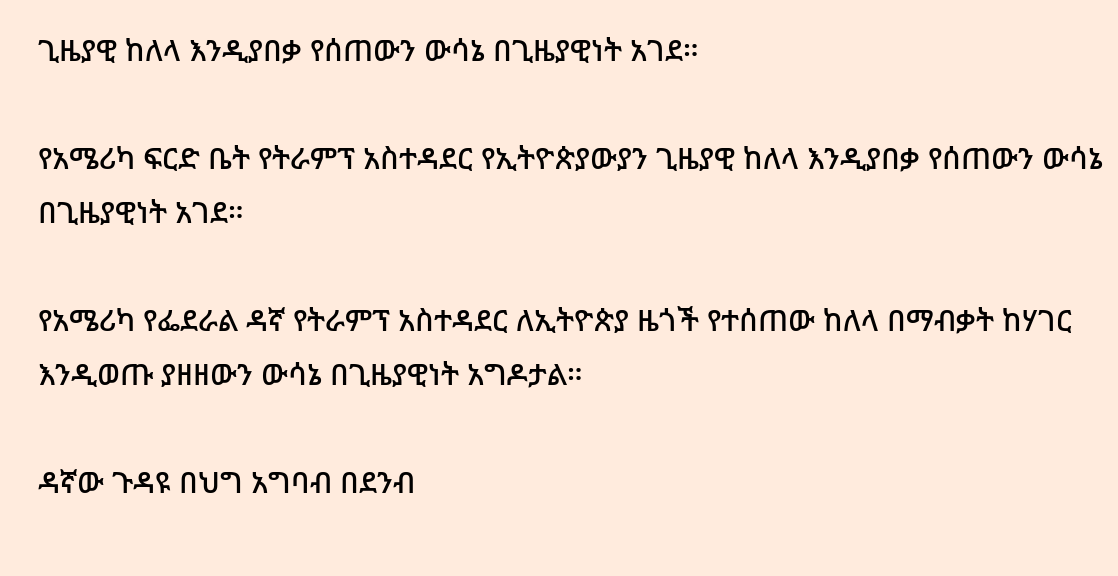ጊዜያዊ ከለላ እንዲያበቃ የሰጠውን ውሳኔ በጊዜያዊነት አገደ።

የአሜሪካ ፍርድ ቤት የትራምፕ አስተዳደር የኢትዮጵያውያን ጊዜያዊ ከለላ እንዲያበቃ የሰጠውን ውሳኔ በጊዜያዊነት አገደ።

የአሜሪካ የፌደራል ዳኛ የትራምፕ አስተዳደር ለኢትዮጵያ ዜጎች የተሰጠው ከለላ በማብቃት ከሃገር እንዲወጡ ያዘዘውን ውሳኔ በጊዜያዊነት አግዶታል።

ዳኛው ጉዳዩ በህግ አግባብ በደንብ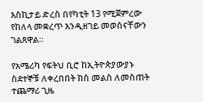እስኪታይ ድረስ በየካቲት 13 የሚጀምረው የከለላ መቋረጥ እንዲዘገይ መወሰናቸውን ገልጸዋል።

የአሜሪካ የፍትህ ቢሮ ከኢትዮጵያውያኑ ስደተኞቹ ለቀረበበት ክስ መልስ ለመስጠት ተጨማሪ ጊዜ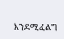እንደሚፈልግ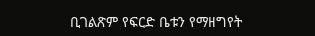ቢገልጽም የፍርድ ቤቱን የማዘግየት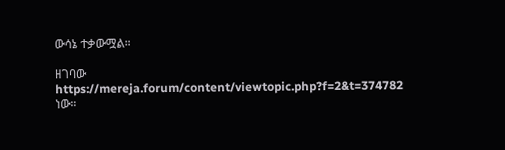ውሳኔ ተቃውሟል።

ዘገባው https://mereja.forum/content/viewtopic.php?f=2&t=374782 ነው።